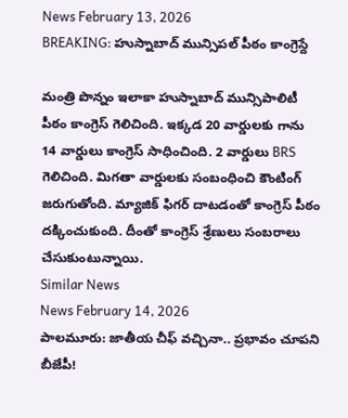News February 13, 2026
BREAKING: హుస్నాబాద్ మున్సిపల్ పీఠం కాంగ్రెస్దే

మంత్రి పొన్నం ఇలాకా హుస్నాబాద్ మున్సిపాలిటీ పీఠం కాంగ్రెస్ గెలిచింది. ఇక్కడ 20 వార్డులకు గాను 14 వార్డులు కాంగ్రెస్ సాధించింది. 2 వార్డులు BRS గెలిచింది. మిగతా వార్డులకు సంబంధించి కౌంటింగ్ జరుగుతోంది. మ్యాజిక్ ఫిగర్ దాటడంతో కాంగ్రెస్ పీఠం దక్కించుకుంది. దీంతో కాంగ్రెస్ శ్రేణులు సంబరాలు చేసుకుంటున్నాయి.
Similar News
News February 14, 2026
పాలమూరు: జాతీయ చీఫ్ వచ్చినా.. ప్రభావం చూపని బీజేపీ!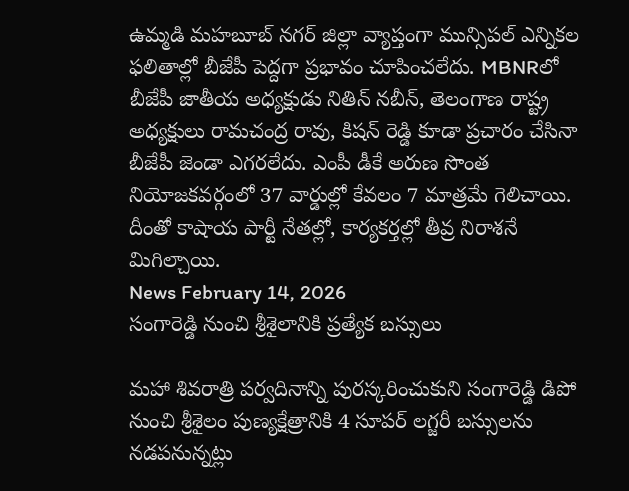ఉమ్మడి మహబూబ్ నగర్ జిల్లా వ్యాప్తంగా మున్సిపల్ ఎన్నికల ఫలితాల్లో బీజేపీ పెద్దగా ప్రభావం చూపించలేదు. MBNRలో బీజేపీ జాతీయ అధ్యక్షుడు నితిన్ నబీన్, తెలంగాణ రాష్ట్ర అధ్యక్షులు రామచంద్ర రావు, కిషన్ రెడ్డి కూడా ప్రచారం చేసినా బీజేపీ జెండా ఎగరలేదు. ఎంపీ డీకే అరుణ సొంత నియోజకవర్గంలో 37 వార్డుల్లో కేవలం 7 మాత్రమే గెలిచాయి. దీంతో కాషాయ పార్టీ నేతల్లో, కార్యకర్తల్లో తీవ్ర నిరాశనే మిగిల్చాయి.
News February 14, 2026
సంగారెడ్డి నుంచి శ్రీశైలానికి ప్రత్యేక బస్సులు

మహా శివరాత్రి పర్వదినాన్ని పురస్కరించుకుని సంగారెడ్డి డిపో నుంచి శ్రీశైలం పుణ్యక్షేత్రానికి 4 సూపర్ లగ్జరీ బస్సులను నడపనున్నట్లు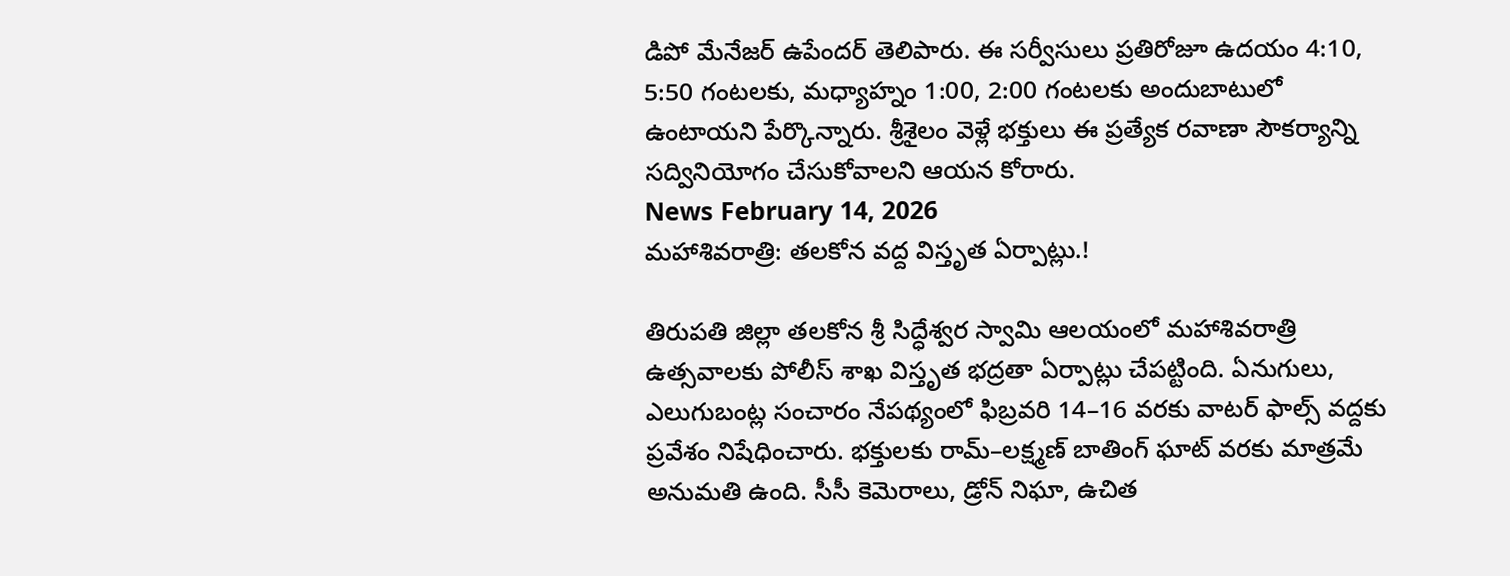డిపో మేనేజర్ ఉపేందర్ తెలిపారు. ఈ సర్వీసులు ప్రతిరోజూ ఉదయం 4:10, 5:50 గంటలకు, మధ్యాహ్నం 1:00, 2:00 గంటలకు అందుబాటులో ఉంటాయని పేర్కొన్నారు. శ్రీశైలం వెళ్లే భక్తులు ఈ ప్రత్యేక రవాణా సౌకర్యాన్ని సద్వినియోగం చేసుకోవాలని ఆయన కోరారు.
News February 14, 2026
మహాశివరాత్రి: తలకోన వద్ద విస్తృత ఏర్పాట్లు.!

తిరుపతి జిల్లా తలకోన శ్రీ సిద్ధేశ్వర స్వామి ఆలయంలో మహాశివరాత్రి ఉత్సవాలకు పోలీస్ శాఖ విస్తృత భద్రతా ఏర్పాట్లు చేపట్టింది. ఏనుగులు, ఎలుగుబంట్ల సంచారం నేపథ్యంలో ఫిబ్రవరి 14–16 వరకు వాటర్ ఫాల్స్ వద్దకు ప్రవేశం నిషేధించారు. భక్తులకు రామ్–లక్ష్మణ్ బాతింగ్ ఘాట్ వరకు మాత్రమే అనుమతి ఉంది. సీసీ కెమెరాలు, డ్రోన్ నిఘా, ఉచిత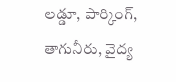లడ్డూ, పార్కింగ్, తాగునీరు, వైద్య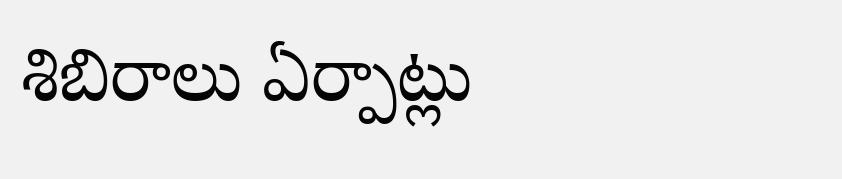శిబిరాలు ఏర్పాట్లు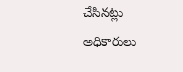చేసినట్లు అధికారులు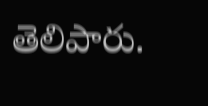తెలిపారు.